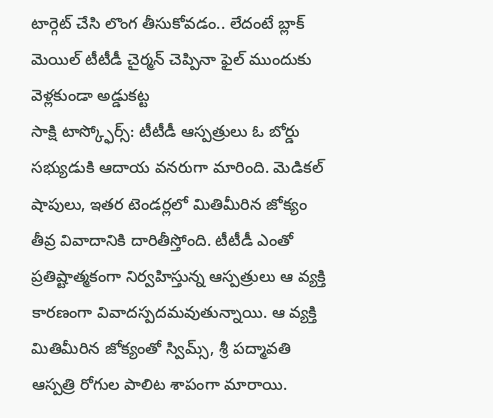టార్గెట్ చేసి లొంగ తీసుకోవడం.. లేదంటే బ్లాక్ మెయిల్ టీటీడీ చైర్మన్ చెప్పినా ఫైల్ ముందుకు వెళ్లకుండా అడ్డుకట్ట
సాక్షి టాస్క్ఫోర్స్: టీటీడీ ఆస్పత్రులు ఓ బోర్డు సభ్యుడుకి ఆదాయ వనరుగా మారింది. మెడికల్ షాపులు, ఇతర టెండర్లలో మితిమీరిన జోక్యం తీవ్ర వివాదానికి దారితీస్తోంది. టీటీడీ ఎంతో ప్రతిష్టాత్మకంగా నిర్వహిస్తున్న ఆస్పత్రులు ఆ వ్యక్తి కారణంగా వివాదస్పదమవుతున్నాయి. ఆ వ్యక్తి మితిమీరిన జోక్యంతో స్విమ్స్, శ్రీ పద్మావతి ఆస్పత్రి రోగుల పాలిట శాపంగా మారాయి.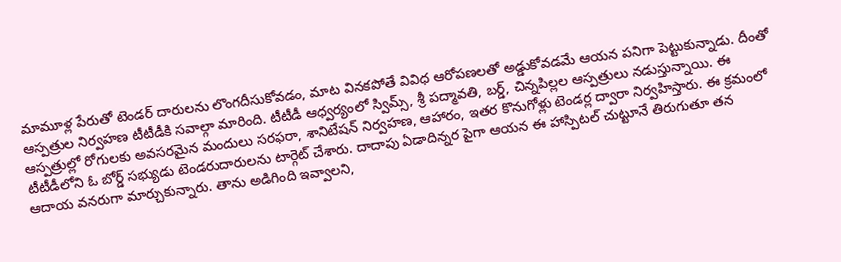మామూళ్ల పేరుతో టెండర్ దారులను లొంగదీసుకోవడం, మాట వినకపోతే వివిధ ఆరోపణలతో అడ్డుకోవడమే ఆయన పనిగా పెట్టుకున్నాడు. దీంతో ఆస్పత్రుల నిర్వహణ టీటీడీకి సవాల్గా మారింది. టీటీడీ ఆధ్వర్యంలో స్విమ్స్, శ్రీ పద్మావతి, బర్డ్, చిన్నపిల్లల ఆస్పత్రులు నడుస్తున్నాయి. ఈ ఆస్పత్రుల్లో రోగులకు అవసరమైన మందులు సరఫరా, శానిటేషన్ నిర్వహణ, ఆహారం, ఇతర కొనుగోళ్లు టెండర్ల ద్వారా నిర్వహిస్తారు. ఈ క్రమంలో టీటీడీలోని ఓ బోర్డ్ సభ్యుడు టెండరుదారులను టార్గెట్ చేశారు. దాదాపు ఏడాదిన్నర పైగా ఆయన ఈ హాస్పిటల్ చుట్టూనే తిరుగుతూ తన ఆదాయ వనరుగా మార్చుకున్నారు. తాను అడిగింది ఇవ్వాలని,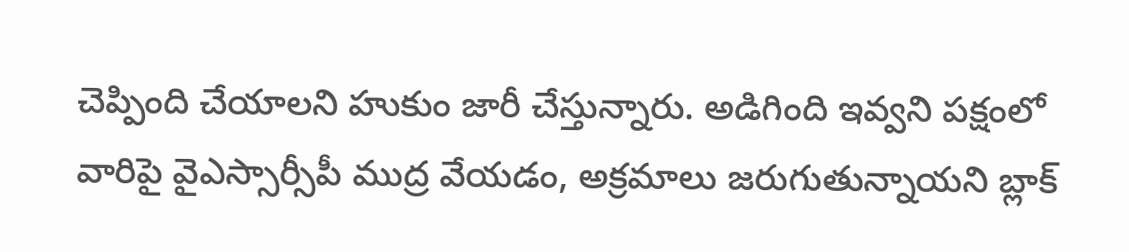చెప్పింది చేయాలని హుకుం జారీ చేస్తున్నారు. అడిగింది ఇవ్వని పక్షంలో వారిపై వైఎస్సార్సీపీ ముద్ర వేయడం, అక్రమాలు జరుగుతున్నాయని బ్లాక్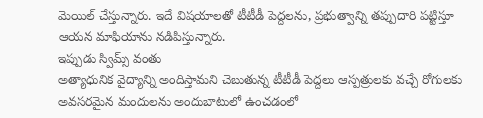మెయిల్ చేస్తున్నారు. ఇదే విషయాలతో టీటీడీ పెద్దలను, ప్రభుత్వాన్ని తప్పుదారి పట్టిస్తూ ఆయన మాఫియాను నడిపిస్తున్నారు.
ఇప్పుడు స్విమ్స్ వంతు
అత్యాధునిక వైద్యాన్ని అందిస్తామని చెబుతున్న టీటీడీ పెద్దలు ఆస్పత్రులకు వచ్చే రోగులకు అవసరమైన మందులను అందుబాటులో ఉంచడంలో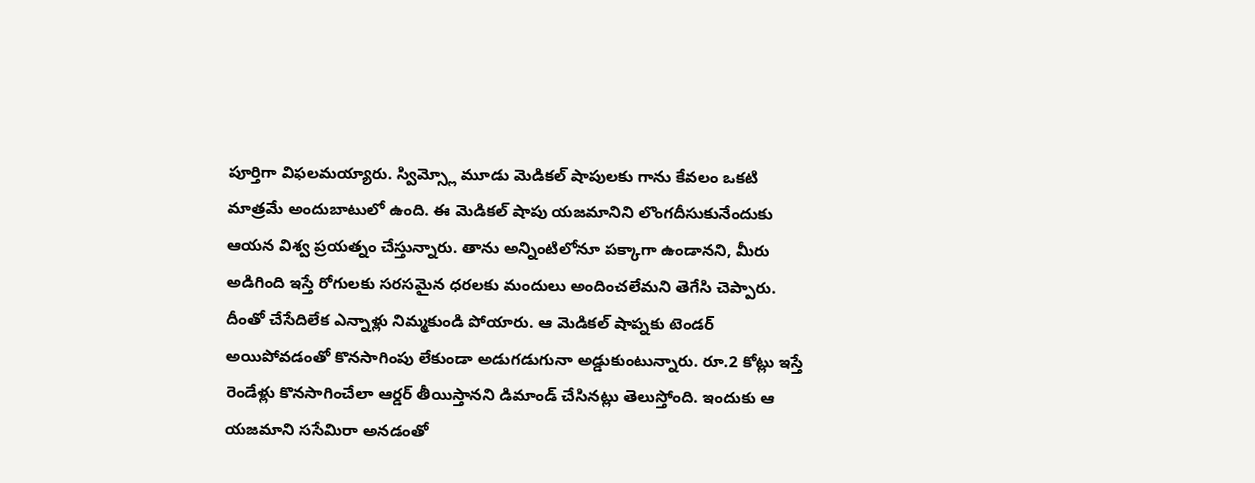పూర్తిగా విఫలమయ్యారు. స్విమ్స్లో మూడు మెడికల్ షాపులకు గాను కేవలం ఒకటి మాత్రమే అందుబాటులో ఉంది. ఈ మెడికల్ షాపు యజమానిని లొంగదీసుకునేందుకు ఆయన విశ్వ ప్రయత్నం చేస్తున్నారు. తాను అన్నింటిలోనూ పక్కాగా ఉండానని, మీరు అడిగింది ఇస్తే రోగులకు సరసమైన ధరలకు మందులు అందించలేమని తెగేసి చెప్పారు. దీంతో చేసేదిలేక ఎన్నాళ్లు నిమ్మకుండి పోయారు. ఆ మెడికల్ షాప్నకు టెండర్ అయిపోవడంతో కొనసాగింపు లేకుండా అడుగడుగునా అడ్డుకుంటున్నారు. రూ.2 కోట్లు ఇస్తే రెండేళ్లు కొనసాగించేలా ఆర్డర్ తీయిస్తానని డిమాండ్ చేసినట్లు తెలుస్తోంది. ఇందుకు ఆ యజమాని ససేమిరా అనడంతో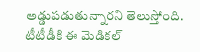అడ్డుపడుతున్నారని తెలుస్తోంది. టీటీడీకి ఈ మెడికల్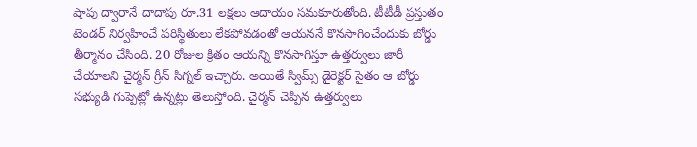షాపు ద్వారానే దాదాపు రూ.31 లక్షలు ఆదాయం సమకూరుతోంది. టీటీడీ ప్రస్తుతం టెండర్ నిర్వహించే పరిస్థితులు లేకపోవడంతో ఆయననే కొనసాగించేందుకు బోర్డు తీర్మానం చేసింది. 20 రోజుల క్రితం ఆయన్ని కొనసాగిస్తూ ఉత్తర్వులు జారీ చేయాలని చైర్మన్ గ్రీన్ సిగ్నల్ ఇచ్చారు. అయితే స్విమ్స్ డైరెక్టర్ సైతం ఆ బోర్డు సభ్యుడి గుప్పెట్లో ఉన్నట్లు తెలుస్తోంది. చైర్మన్ చెప్పిన ఉత్తర్వులు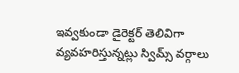ఇవ్వకుండా డైరెక్టర్ తెలివిగా వ్యవహరిస్తున్నట్లు స్విమ్స్ వర్గాలు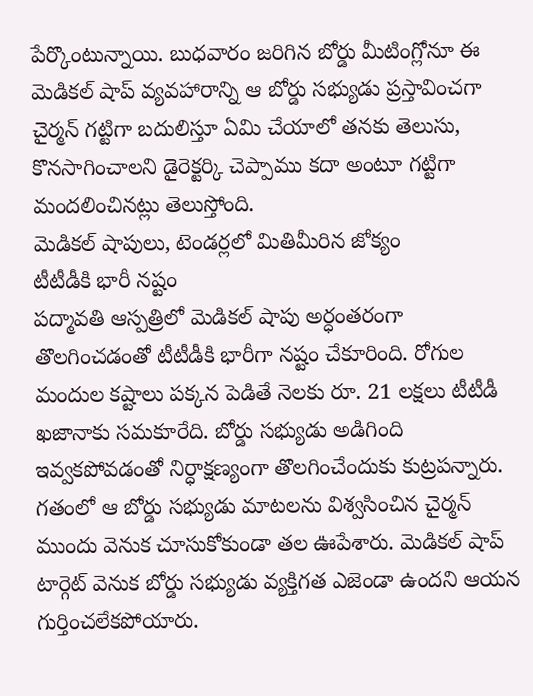పేర్కొంటున్నాయి. బుధవారం జరిగిన బోర్డు మీటింగ్లోనూ ఈ మెడికల్ షాప్ వ్యవహారాన్ని ఆ బోర్డు సభ్యుడు ప్రస్తావించగా చైర్మన్ గట్టిగా బదులిస్తూ ఏమి చేయాలో తనకు తెలుసు, కొనసాగించాలని డైరెక్టర్కి చెప్పాము కదా అంటూ గట్టిగా మందలించినట్లు తెలుస్తోంది.
మెడికల్ షాపులు, టెండర్లలో మితిమీరిన జోక్యం
టీటీడీకి భారీ నష్టం
పద్మావతి ఆస్పత్రిలో మెడికల్ షాపు అర్ధంతరంగా తొలగించడంతో టీటీడీకి భారీగా నష్టం చేకూరింది. రోగుల మందుల కష్టాలు పక్కన పెడితే నెలకు రూ. 21 లక్షలు టీటీడీ ఖజానాకు సమకూరేది. బోర్డు సభ్యుడు అడిగింది ఇవ్వకపోవడంతో నిర్ధాక్షణ్యంగా తొలగించేందుకు కుట్రపన్నారు. గతంలో ఆ బోర్డు సభ్యుడు మాటలను విశ్వసించిన చైర్మన్ ముందు వెనుక చూసుకోకుండా తల ఊపేశారు. మెడికల్ షాప్ టార్గెట్ వెనుక బోర్డు సభ్యుడు వ్యక్తిగత ఎజెండా ఉందని ఆయన గుర్తించలేకపోయారు.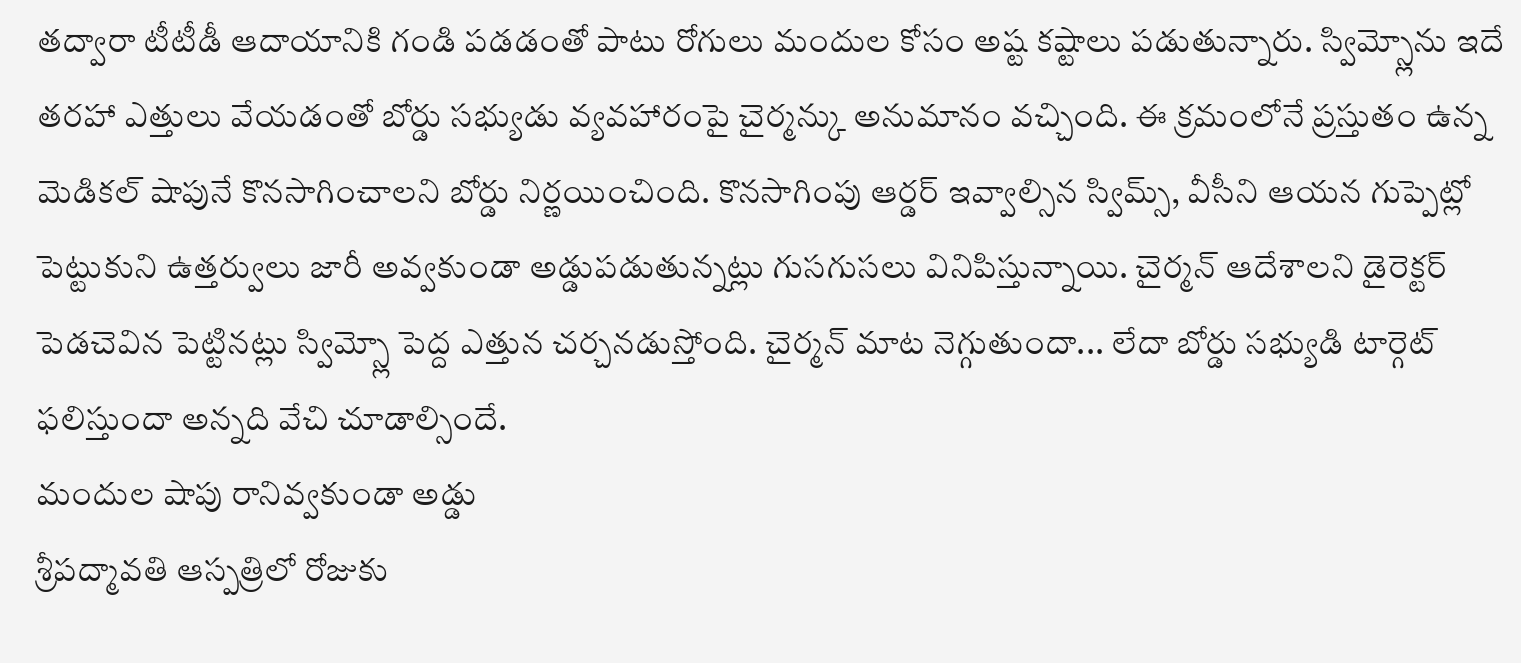తద్వారా టీటీడీ ఆదాయానికి గండి పడడంతో పాటు రోగులు మందుల కోసం అష్ట కష్టాలు పడుతున్నారు. స్విమ్స్లోను ఇదే తరహా ఎత్తులు వేయడంతో బోర్డు సభ్యుడు వ్యవహారంపై చైర్మన్కు అనుమానం వచ్చింది. ఈ క్రమంలోనే ప్రస్తుతం ఉన్న మెడికల్ షాపునే కొనసాగించాలని బోర్డు నిర్ణయించింది. కొనసాగింపు ఆర్డర్ ఇవ్వాల్సిన స్విమ్స్, వీసీని ఆయన గుప్పెట్లో పెట్టుకుని ఉత్తర్వులు జారీ అవ్వకుండా అడ్డుపడుతున్నట్లు గుసగుసలు వినిపిస్తున్నాయి. చైర్మన్ ఆదేశాలని డైరెక్టర్ పెడచెవిన పెట్టినట్లు స్విమ్స్లో పెద్ద ఎత్తున చర్చనడుస్తోంది. చైర్మన్ మాట నెగ్గుతుందా... లేదా బోర్డు సభ్యుడి టార్గెట్ ఫలిస్తుందా అన్నది వేచి చూడాల్సిందే.
మందుల షాపు రానివ్వకుండా అడ్డు
శ్రీపద్మావతి ఆస్పత్రిలో రోజుకు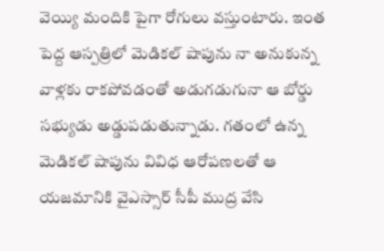వెయ్యి మందికి పైగా రోగులు వస్తుంటారు. ఇంత పెద్ద ఆస్పత్రిలో మెడికల్ షాపును నా అనుకున్న వాళ్లకు రాకపోవడంతో అడుగడుగునా ఆ బోర్డు సభ్యుడు అడ్డుపడుతున్నాడు. గతంలో ఉన్న మెడికల్ షాపును వివిధ ఆరోపణలతో ఆ యజమానికి వైఎస్సార్ సీపీ ముద్ర వేసి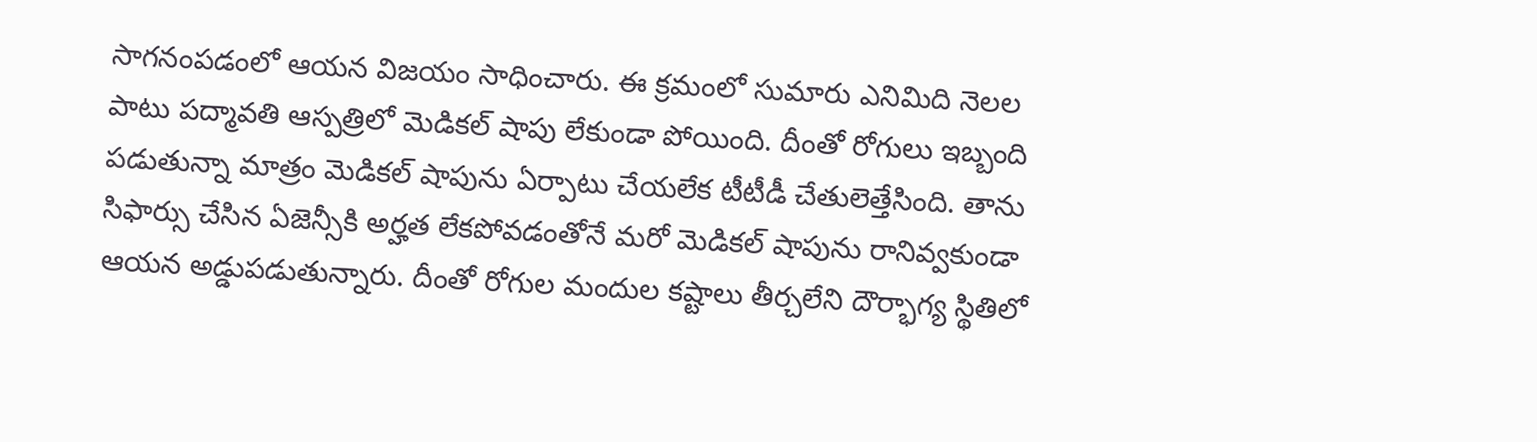సాగనంపడంలో ఆయన విజయం సాధించారు. ఈ క్రమంలో సుమారు ఎనిమిది నెలల పాటు పద్మావతి ఆస్పత్రిలో మెడికల్ షాపు లేకుండా పోయింది. దీంతో రోగులు ఇబ్బంది పడుతున్నా మాత్రం మెడికల్ షాపును ఏర్పాటు చేయలేక టీటీడీ చేతులెత్తేసింది. తాను సిఫార్సు చేసిన ఏజెన్సీకి అర్హత లేకపోవడంతోనే మరో మెడికల్ షాపును రానివ్వకుండా ఆయన అడ్డుపడుతున్నారు. దీంతో రోగుల మందుల కష్టాలు తీర్చలేని దౌర్భాగ్య స్థితిలో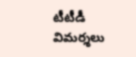టీటీడీ విమర్శలు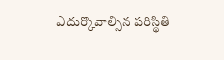ఎదుర్కొవాల్సిన పరిస్థితి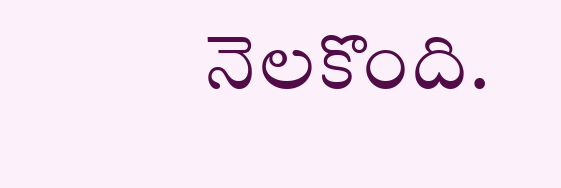నెలకొంది.